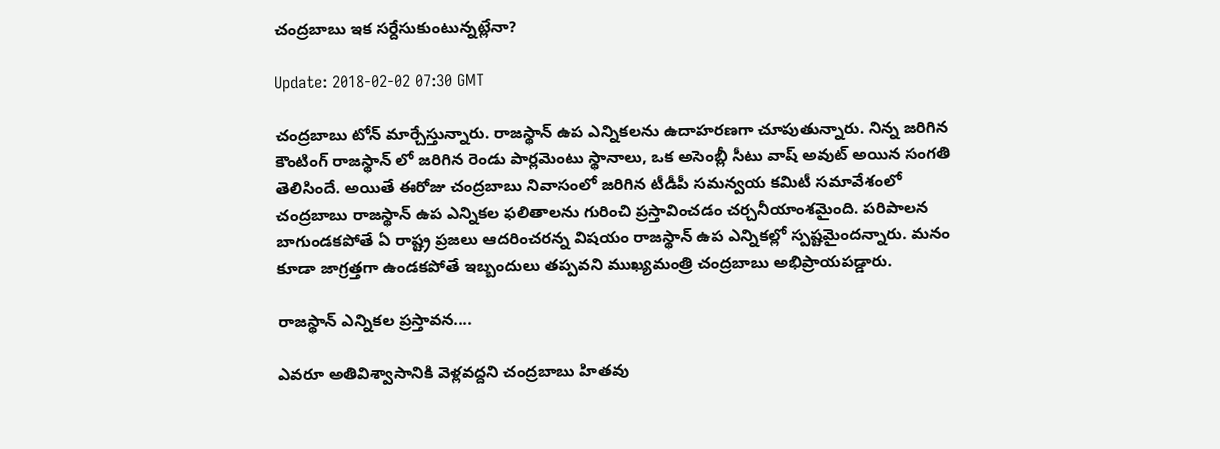చంద్రబాబు ఇక సర్దేసుకుంటున్నట్లేనా?

Update: 2018-02-02 07:30 GMT

చంద్రబాబు టోన్ మార్చేస్తున్నారు. రాజస్థాన్ ఉప ఎన్నికలను ఉదాహరణగా చూపుతున్నారు. నిన్న జరిగిన కౌంటింగ్ రాజస్థాన్ లో జరిగిన రెండు పార్లమెంటు స్థానాలు, ఒక అసెంబ్లీ సీటు వాష్ అవుట్ అయిన సంగతి తెలిసిందే. అయితే ఈరోజు చంద్రబాబు నివాసంలో జరిగిన టీడీపీ సమన్వయ కమిటీ సమావేశంలో చంద్రబాబు రాజస్థాన్ ఉప ఎన్నికల ఫలితాలను గురించి ప్రస్తావించడం చర్చనీయాంశమైంది. పరిపాలన బాగుండకపోతే ఏ రాష్ట్ర ప్రజలు ఆదరించరన్న విషయం రాజస్థాన్ ఉప ఎన్నికల్లో స్పష్టమైందన్నారు. మనం కూడా జాగ్రత్తగా ఉండకపోతే ఇబ్బందులు తప్పవని ముఖ్యమంత్రి చంద్రబాబు అభిప్రాయపడ్డారు.

రాజస్థాన్ ఎన్నికల ప్రస్తావన....

ఎవరూ అతివిశ్వాసానికి వెళ్లవద్దని చంద్రబాబు హితవు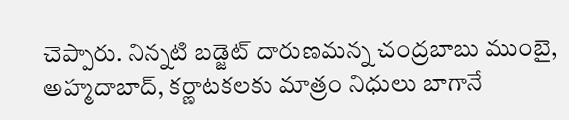చెప్పారు. నిన్నటి బడ్జెట్ దారుణమన్న చంద్రబాబు ముంబై, అహ్మదాబాద్, కర్ణాటకలకు మాత్రం నిధులు బాగానే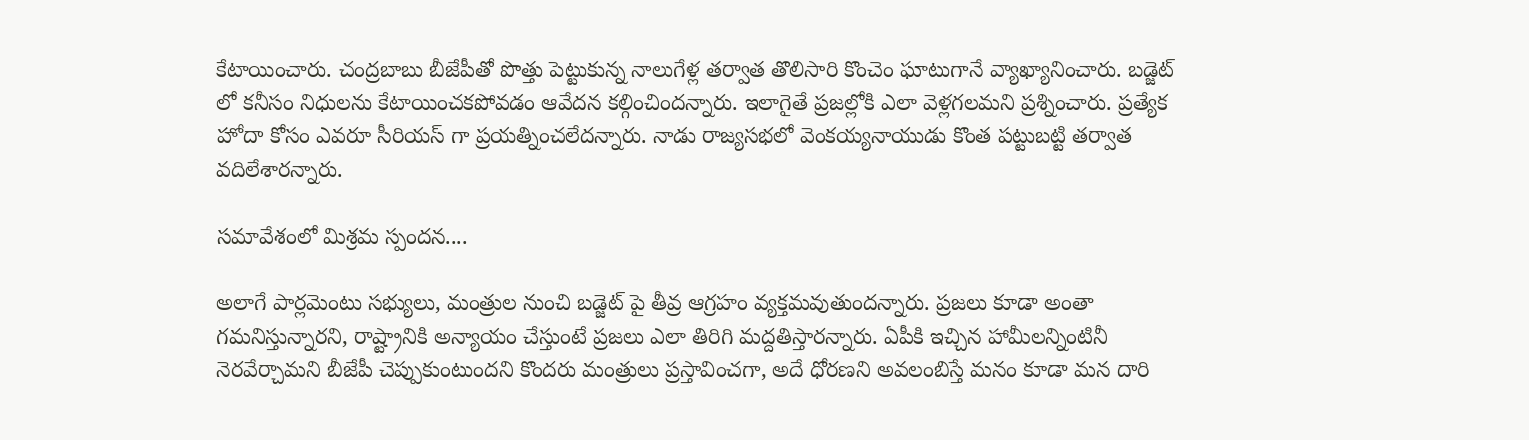కేటాయించారు. చంద్రబాబు బీజేపీతో పొత్తు పెట్టుకున్న నాలుగేళ్ల తర్వాత తొలిసారి కొంచెం ఘాటుగానే వ్యాఖ్యానించారు. బడ్జెట్ లో కనీసం నిధులను కేటాయించకపోవడం ఆవేదన కల్గించిందన్నారు. ఇలాగైతే ప్రజల్లోకి ఎలా వెళ్లగలమని ప్రశ్నించారు. ప్రత్యేక హోదా కోసం ఎవరూ సీరియస్ గా ప్రయత్నించలేదన్నారు. నాడు రాజ్యసభలో వెంకయ్యనాయుడు కొంత పట్టుబట్టి తర్వాత వదిలేశారన్నారు.

సమావేశంలో మిశ్రమ స్పందన....

అలాగే పార్లమెంటు సభ్యులు, మంత్రుల నుంచి బడ్జెట్ పై తీవ్ర ఆగ్రహం వ్యక్తమవుతుందన్నారు. ప్రజలు కూడా అంతా గమనిస్తున్నారని, రాష్ట్రానికి అన్యాయం చేస్తుంటే ప్రజలు ఎలా తిరిగి మద్దతిస్తారన్నారు. ఏపీకి ఇచ్చిన హామీలన్నింటినీ నెరవేర్చామని బీజేపీ చెప్పుకుంటుందని కొందరు మంత్రులు ప్రస్తావించగా, అదే ధోరణని అవలంబిస్తే మనం కూడా మన దారి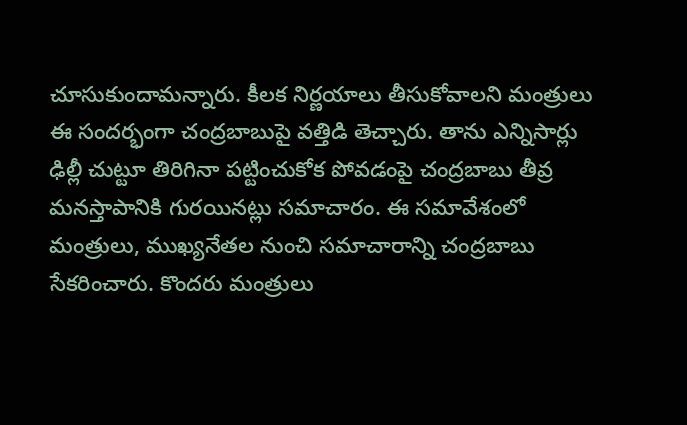చూసుకుందామన్నారు. కీలక నిర్ణయాలు తీసుకోవాలని మంత్రులు ఈ సందర్భంగా చంద్రబాబుపై వత్తిడి తెచ్చారు. తాను ఎన్నిసార్లు ఢిల్లీ చుట్టూ తిరిగినా పట్టించుకోక పోవడంపై చంద్రబాబు తీవ్ర మనస్తాపానికి గురయినట్లు సమాచారం. ఈ సమావేశంలో మంత్రులు, ముఖ్యనేతల నుంచి సమాచారాన్ని చంద్రబాబు సేకరించారు. కొందరు మంత్రులు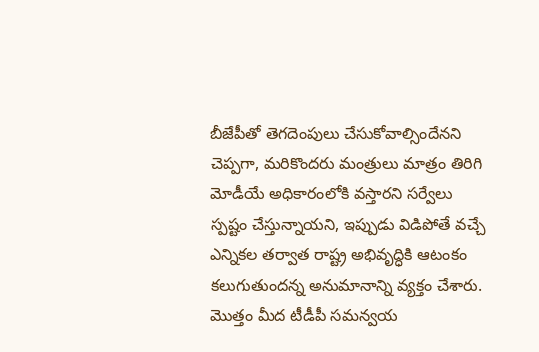బీజేపీతో తెగదెంపులు చేసుకోవాల్సిందేనని చెప్పగా, మరికొందరు మంత్రులు మాత్రం తిరిగి మోడీయే అధికారంలోకి వస్తారని సర్వేలు స్పష్టం చేస్తున్నాయని, ఇప్పుడు విడిపోతే వచ్చే ఎన్నికల తర్వాత రాష్ట్ర అభివృద్ధికి ఆటంకం కలుగుతుందన్న అనుమానాన్ని వ్యక్తం చేశారు. మొత్తం మీద టీడీపీ సమన్వయ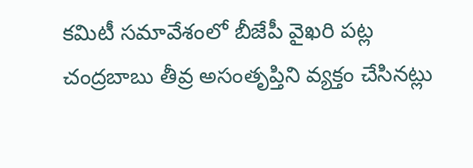కమిటీ సమావేశంలో బీజేపీ వైఖరి పట్ల చంద్రబాబు తీవ్ర అసంతృప్తిని వ్యక్తం చేసినట్లు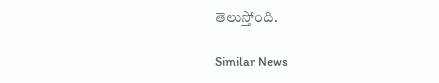తెలుస్తోంది.

Similar News